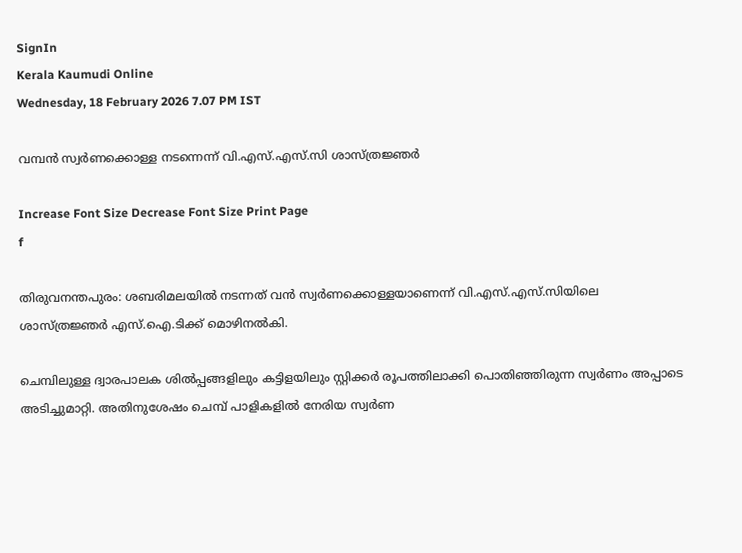SignIn
Kerala Kaumudi Online
Wednesday, 18 February 2026 7.07 PM IST

വമ്പൻ സ്വർണക്കൊള്ള നടന്നെന്ന് വി.എസ്.എസ്.സി ശാസ്ത്രജ്ഞർ

Increase Font Size Decrease Font Size Print Page
f

തിരുവനന്തപുരം: ശബരിമലയിൽ നടന്നത് വൻ സ്വർണക്കൊള്ളയാണെന്ന് വി.എസ്.എസ്.സിയിലെ ശാസ്ത്രജ്ഞർ എസ്.ഐ.ടിക്ക് മൊഴിനൽകി.

ചെമ്പിലുള്ള ദ്വാരപാലക ശിൽപ്പങ്ങളിലും കട്ടിളയിലും സ്റ്റിക്കർ രൂപത്തിലാക്കി പൊതിഞ്ഞിരുന്ന സ്വർണം അപ്പാടെ അടിച്ചുമാറ്റി. അതിനുശേഷം ചെമ്പ് പാളികളിൽ നേരിയ സ്വർണ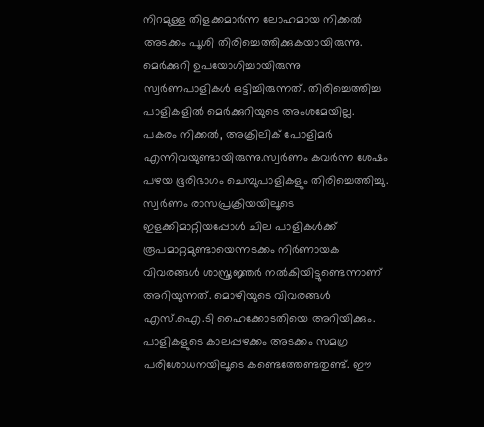നിറമുള്ള തിളക്കമാർന്ന ലോഹമായ നിക്കൽ അടക്കം പൂശി തിരിച്ചെത്തിക്കുകയായിരുന്നു. മെർക്കുറി ഉപയോഗിച്ചായിരുന്നു സ്വർണപാളികൾ ഒട്ടിച്ചിരുന്നത്. തിരിച്ചെത്തിച്ച പാളികളിൽ മെർക്കുറിയുടെ അംശമേയില്ല. പകരം നിക്കൽ, അക്രിലിക് പോളിമർ എന്നിവയുണ്ടായിരുന്നു.സ്വർണം കവർന്ന ശേഷം പഴയ ഭൂരിഭാഗം ചെമ്പുപാളികളും തിരിച്ചെത്തിച്ചു. സ്വർണം രാസപ്രക്രിയയിലൂടെ ഇളക്കിമാറ്റിയപ്പോൾ ചില പാളികൾക്ക് രൂപമാറ്റമുണ്ടായെന്നടക്കം നിർണായക വിവരങ്ങൾ ശാസ്ത്രജ്ഞർ നൽകിയിട്ടുണ്ടെന്നാണ് അറിയുന്നത്. മൊഴിയുടെ വിവരങ്ങൾ എസ്.ഐ.ടി ഹൈക്കോടതിയെ അറിയിക്കും. പാളികളുടെ കാലപ്പഴക്കം അടക്കം സമഗ്ര പരിശോധനയിലൂടെ കണ്ടെത്തേണ്ടതുണ്ട്. ഈ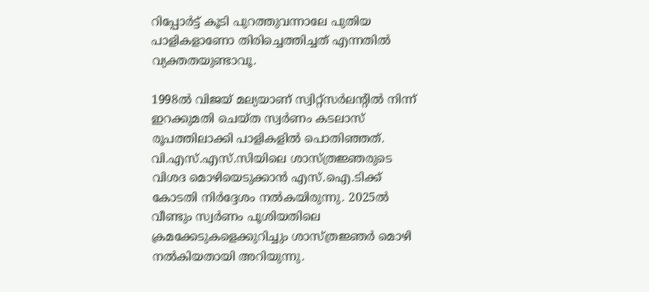റിപ്പോർട്ട് കൂടി പുറത്തുവന്നാലേ പുതിയ പാളികളാണോ തിരിച്ചെത്തിച്ചത് എന്നതിൽ വ്യക്തതയുണ്ടാവൂ.

1998ൽ വിജയ് മല്യയാണ് സ്വിറ്റ്സർലന്റിൽ നിന്ന് ഇറക്കുമതി ചെയ്ത സ്വർണം കടലാസ് രൂപത്തിലാക്കി പാളികളിൽ പൊതിഞ്ഞത്. വി.എസ്.എസ്.സിയിലെ ശാസ്ത്രജ്ഞരുടെ വിശദ മൊഴിയെടുക്കാൻ എസ്.ഐ.ടിക്ക് കോടതി നിർദ്ദേശം നൽകയിരുന്നു. 2025ൽ വീണ്ടും സ്വർണം പൂശിയതിലെ ക്രമക്കേടുകളെക്കുറിച്ചും ശാസ്ത്രജ്ഞർ മൊഴി നൽകിയതായി അറിയുന്നു.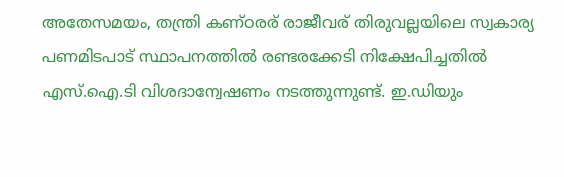അതേസമയം, തന്ത്രി കണ്‌ഠരര് രാജീവര് തിരുവല്ലയിലെ സ്വകാര്യ പണമിടപാട് സ്ഥാപനത്തിൽ രണ്ടരക്കേടി നിക്ഷേപിച്ചതിൽ എസ്.ഐ.ടി വിശദാന്വേഷണം നടത്തുന്നുണ്ട്. ഇ.ഡിയും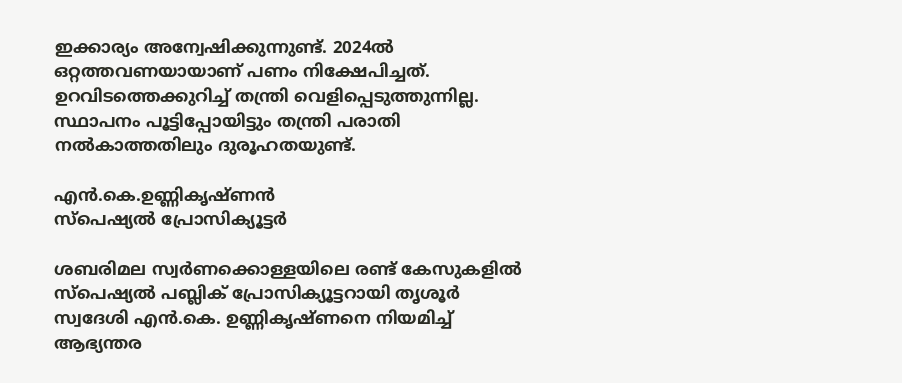ഇക്കാര്യം അന്വേഷിക്കുന്നുണ്ട്. 2024ൽ ഒറ്റത്തവണയായാണ് പണം നിക്ഷേപിച്ചത്. ഉറവിടത്തെക്കുറിച്ച് തന്ത്രി വെളിപ്പെടുത്തുന്നില്ല. സ്ഥാപനം പൂട്ടിപ്പോയിട്ടും തന്ത്രി പരാതി നൽകാത്തതിലും ദുരൂഹതയുണ്ട്.

എൻ.കെ.ഉണ്ണികൃഷ്ണൻ
സ്പെഷ്യൽ പ്രോസിക്യൂട്ടർ

ശബരിമല സ്വർണക്കൊള്ളയിലെ രണ്ട് കേസുകളിൽ സ്പെഷ്യൽ പബ്ലിക് പ്രോസിക്യൂട്ടറായി തൃശൂർ സ്വദേശി എൻ.കെ. ഉണ്ണികൃഷ്ണനെ നിയമിച്ച് ആഭ്യന്തര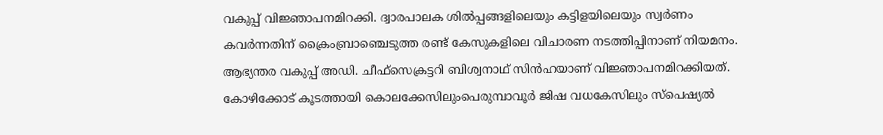വകുപ്പ് വിജ്ഞാപനമിറക്കി. ദ്വാരപാലക ശിൽപ്പങ്ങളിലെയും കട്ടിളയിലെയും സ്വർണം കവർന്നതിന് ക്രൈംബ്രാഞ്ചെടുത്ത രണ്ട് കേസുകളിലെ വിചാരണ നടത്തിപ്പിനാണ് നിയമനം. ആഭ്യന്തര വകുപ്പ് അഡി. ചീഫ്സെക്രട്ടറി ബിശ്വനാഥ് സിൻഹയാണ് വിജ്ഞാപനമിറക്കിയത്.
കോഴിക്കോട് കൂടത്തായി കൊലക്കേസിലുംപെരുമ്പാവൂർ ജിഷ വധകേസിലും സ്പെഷ്യൽ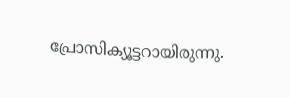പ്രോസിക്യൂട്ടറായിരുന്നു.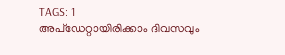TAGS: 1
അപ്ഡേറ്റായിരിക്കാം ദിവസവും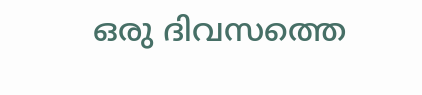ഒരു ദിവസത്തെ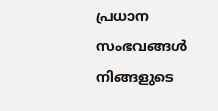പ്രധാന സംഭവങ്ങൾ നിങ്ങളുടെ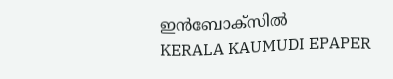ഇൻബോക്സിൽ
KERALA KAUMUDI EPAPER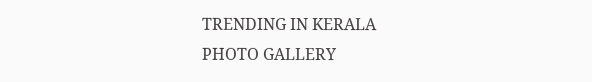TRENDING IN KERALA
PHOTO GALLERY